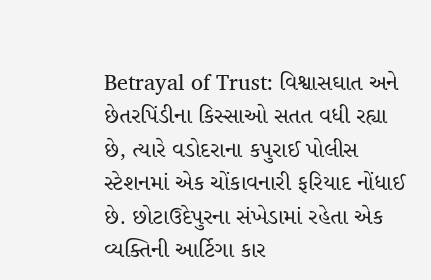Betrayal of Trust: વિશ્વાસઘાત અને છેતરપિંડીના કિસ્સાઓ સતત વધી રહ્યા છે, ત્યારે વડોદરાના કપુરાઈ પોલીસ સ્ટેશનમાં એક ચોંકાવનારી ફરિયાદ નોંધાઈ છે. છોટાઉદેપુરના સંખેડામાં રહેતા એક વ્યક્તિની આર્ટિગા કાર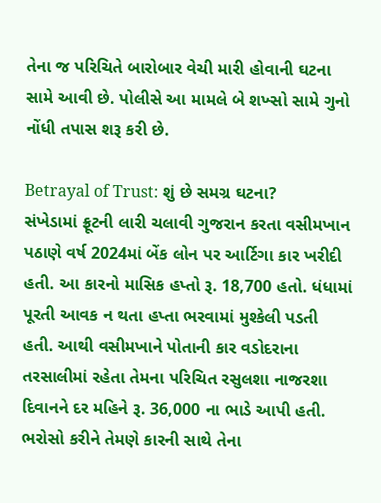તેના જ પરિચિતે બારોબાર વેચી મારી હોવાની ઘટના સામે આવી છે. પોલીસે આ મામલે બે શખ્સો સામે ગુનો નોંધી તપાસ શરૂ કરી છે.

Betrayal of Trust: શું છે સમગ્ર ઘટના?
સંખેડામાં ફ્રૂટની લારી ચલાવી ગુજરાન કરતા વસીમખાન પઠાણે વર્ષ 2024માં બેંક લોન પર આર્ટિગા કાર ખરીદી હતી. આ કારનો માસિક હપ્તો રૂ. 18,700 હતો. ધંધામાં પૂરતી આવક ન થતા હપ્તા ભરવામાં મુશ્કેલી પડતી હતી. આથી વસીમખાને પોતાની કાર વડોદરાના તરસાલીમાં રહેતા તેમના પરિચિત રસુલશા નાજરશા દિવાનને દર મહિને રૂ. 36,000 ના ભાડે આપી હતી. ભરોસો કરીને તેમણે કારની સાથે તેના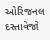ઓરિજનલ દસ્તાવેજો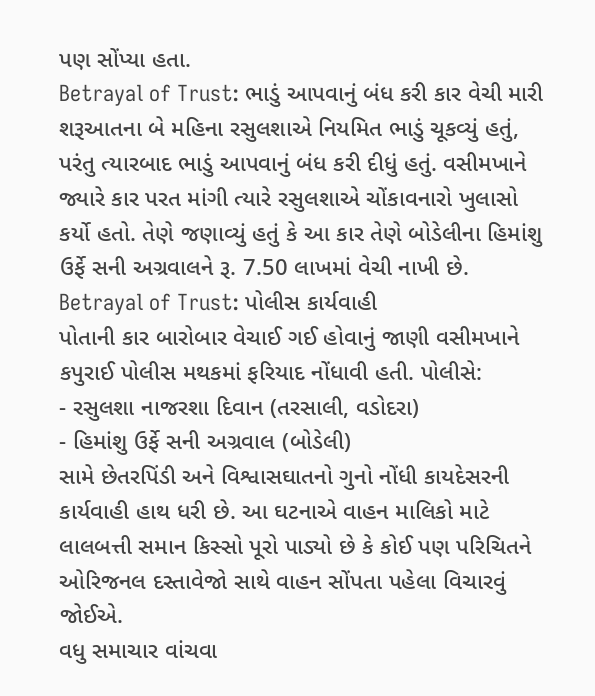પણ સોંપ્યા હતા.
Betrayal of Trust: ભાડું આપવાનું બંધ કરી કાર વેચી મારી
શરૂઆતના બે મહિના રસુલશાએ નિયમિત ભાડું ચૂકવ્યું હતું, પરંતુ ત્યારબાદ ભાડું આપવાનું બંધ કરી દીધું હતું. વસીમખાને જ્યારે કાર પરત માંગી ત્યારે રસુલશાએ ચોંકાવનારો ખુલાસો કર્યો હતો. તેણે જણાવ્યું હતું કે આ કાર તેણે બોડેલીના હિમાંશુ ઉર્ફે સની અગ્રવાલને રૂ. 7.50 લાખમાં વેચી નાખી છે.
Betrayal of Trust: પોલીસ કાર્યવાહી
પોતાની કાર બારોબાર વેચાઈ ગઈ હોવાનું જાણી વસીમખાને કપુરાઈ પોલીસ મથકમાં ફરિયાદ નોંધાવી હતી. પોલીસે:
- રસુલશા નાજરશા દિવાન (તરસાલી, વડોદરા)
- હિમાંશુ ઉર્ફે સની અગ્રવાલ (બોડેલી)
સામે છેતરપિંડી અને વિશ્વાસઘાતનો ગુનો નોંધી કાયદેસરની કાર્યવાહી હાથ ધરી છે. આ ઘટનાએ વાહન માલિકો માટે લાલબત્તી સમાન કિસ્સો પૂરો પાડ્યો છે કે કોઈ પણ પરિચિતને ઓરિજનલ દસ્તાવેજો સાથે વાહન સોંપતા પહેલા વિચારવું જોઈએ.
વધુ સમાચાર વાંચવા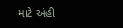માટે અંહી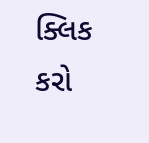ક્લિક કરો